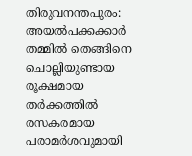തിരുവനന്തപുരം: അയൽപക്കക്കാർ തമ്മിൽ തെങ്ങിനെ ചൊല്ലിയുണ്ടായ രൂക്ഷമായ തർക്കത്തിൽ രസകരമായ പരാമർശവുമായി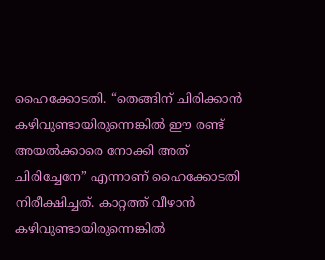ഹൈക്കോടതി. “തെങ്ങിന് ചിരിക്കാൻ കഴിവുണ്ടായിരുന്നെങ്കിൽ ഈ രണ്ട് അയൽക്കാരെ നോക്കി അത് ചിരിച്ചേനേ” എന്നാണ് ഹൈക്കോടതി നിരീക്ഷിച്ചത്. കാറ്റത്ത് വീഴാൻ കഴിവുണ്ടായിരുന്നെങ്കിൽ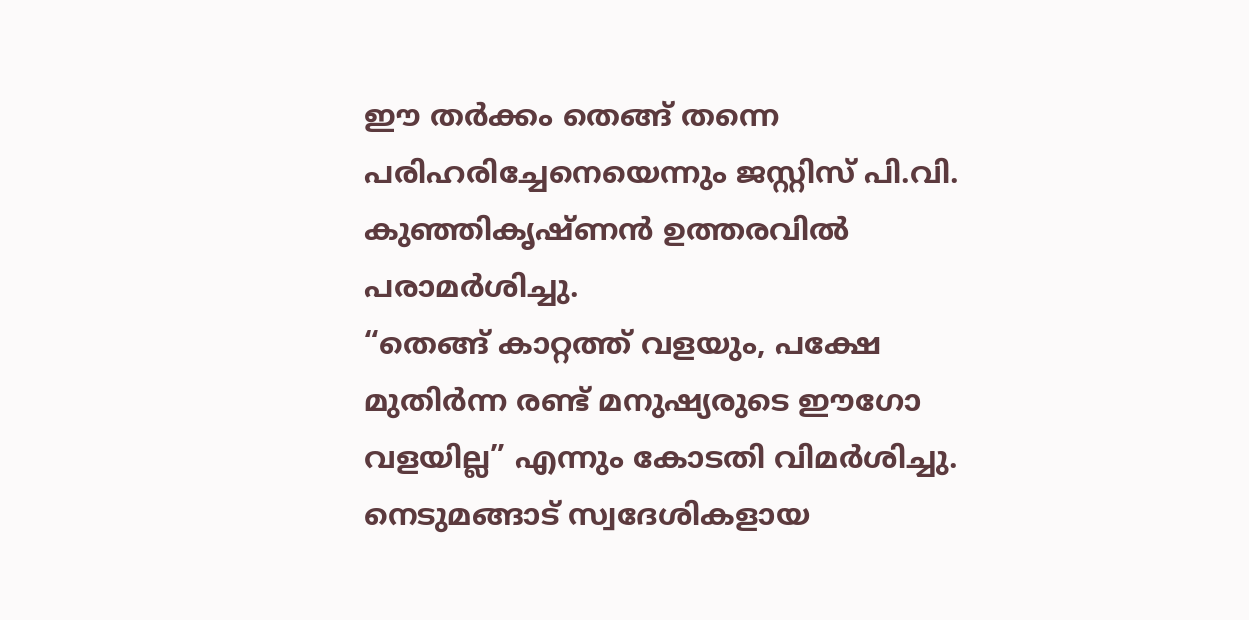ഈ തർക്കം തെങ്ങ് തന്നെ പരിഹരിച്ചേനെയെന്നും ജസ്റ്റിസ് പി.വി. കുഞ്ഞികൃഷ്ണൻ ഉത്തരവിൽ പരാമർശിച്ചു.
“തെങ്ങ് കാറ്റത്ത് വളയും, പക്ഷേ മുതിർന്ന രണ്ട് മനുഷ്യരുടെ ഈഗോ വളയില്ല” എന്നും കോടതി വിമർശിച്ചു. നെടുമങ്ങാട് സ്വദേശികളായ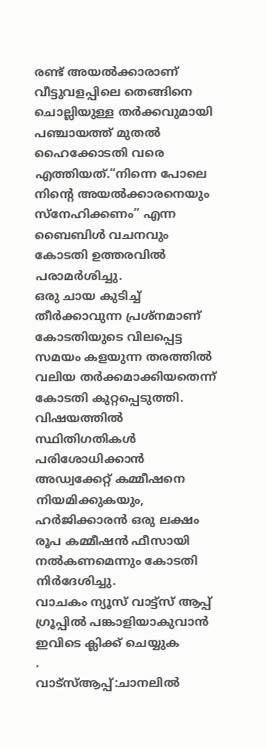രണ്ട് അയൽക്കാരാണ് വീട്ടുവളപ്പിലെ തെങ്ങിനെ ചൊല്ലിയുള്ള തർക്കവുമായി പഞ്ചായത്ത് മുതൽ ഹൈക്കോടതി വരെ എത്തിയത്.“നിന്നെ പോലെ നിന്റെ അയൽക്കാരനെയും സ്നേഹിക്കണം” എന്ന ബൈബിൾ വചനവും കോടതി ഉത്തരവിൽ പരാമർശിച്ചു.
ഒരു ചായ കുടിച്ച് തീർക്കാവുന്ന പ്രശ്നമാണ് കോടതിയുടെ വിലപ്പെട്ട സമയം കളയുന്ന തരത്തിൽ വലിയ തർക്കമാക്കിയതെന്ന് കോടതി കുറ്റപ്പെടുത്തി. വിഷയത്തിൽ സ്ഥിതിഗതികൾ പരിശോധിക്കാൻ അഡ്വക്കേറ്റ് കമ്മീഷനെ നിയമിക്കുകയും, ഹർജിക്കാരൻ ഒരു ലക്ഷം രൂപ കമ്മീഷൻ ഫീസായി നൽകണമെന്നും കോടതി നിർദേശിച്ചു.
വാചകം ന്യൂസ് വാട്ട്സ് ആപ്പ് ഗ്രൂപ്പിൽ പങ്കാളിയാകുവാൻ
ഇവിടെ ക്ലിക്ക് ചെയ്യുക
.
വാട്സ്ആപ്പ്:ചാനലിൽ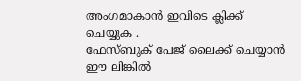അംഗമാകാൻ ഇവിടെ ക്ലിക്ക് ചെയ്യുക .
ഫേസ്ബുക് പേജ് ലൈക്ക് ചെയ്യാൻ ഈ ലിങ്കിൽ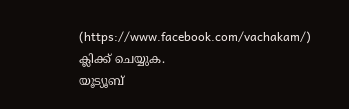(https://www.facebook.com/vachakam/) ക്ലിക്ക് ചെയ്യുക.
യൂട്യൂബ്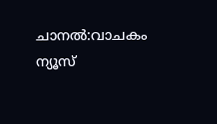ചാനൽ:വാചകം ന്യൂസ്